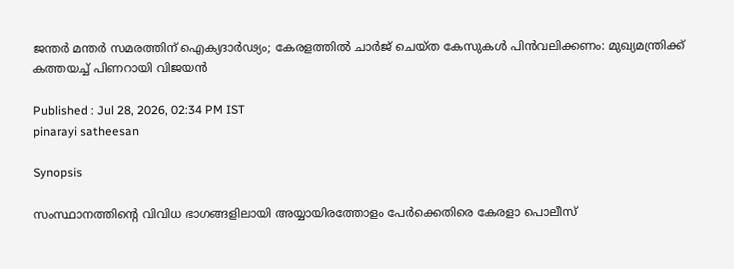ജന്തർ മന്തർ സമരത്തിന് ഐക്യദാർഢ്യം; കേരളത്തിൽ ചാർജ് ചെയ്ത കേസുകൾ പിൻവലിക്കണം: മുഖ്യമന്ത്രിക്ക് കത്തയച്ച് പിണറായി വിജയൻ

Published : Jul 28, 2026, 02:34 PM IST
pinarayi satheesan

Synopsis

സംസ്ഥാനത്തിൻ്റെ വിവിധ ഭാഗങ്ങളിലായി അയ്യായിരത്തോളം പേർക്കെതിരെ കേരളാ പൊലീസ്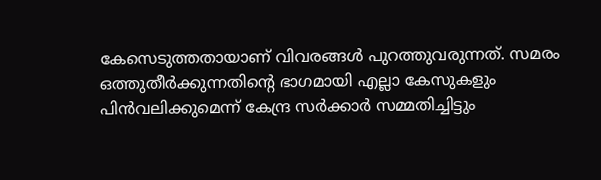കേസെടുത്തതായാണ് വിവരങ്ങൾ പുറത്തുവരുന്നത്. സമരം ഒത്തുതീർക്കുന്നതിൻ്റെ ഭാഗമായി എല്ലാ കേസുകളും പിൻവലിക്കുമെന്ന് കേന്ദ്ര സർക്കാർ സമ്മതിച്ചിട്ടും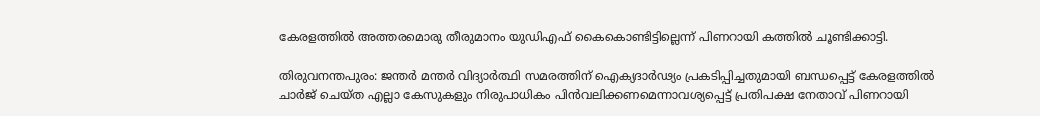കേരളത്തിൽ അത്തരമൊരു തീരുമാനം യുഡിഎഫ് കൈകൊണ്ടിട്ടില്ലെന്ന് പിണറായി കത്തിൽ ചൂണ്ടിക്കാട്ടി.

തിരുവനന്തപുരം: ജന്തർ മന്തർ വിദ്യാർത്ഥി സമരത്തിന് ഐക്യദാർഢ്യം പ്രകടിപ്പിച്ചതുമായി ബന്ധപ്പെട്ട് കേരളത്തിൽ ചാർജ് ചെയ്ത എല്ലാ കേസുകളും നിരുപാധികം പിൻവലിക്കണമെന്നാവശ്യപ്പെട്ട് പ്രതിപക്ഷ നേതാവ് പിണറായി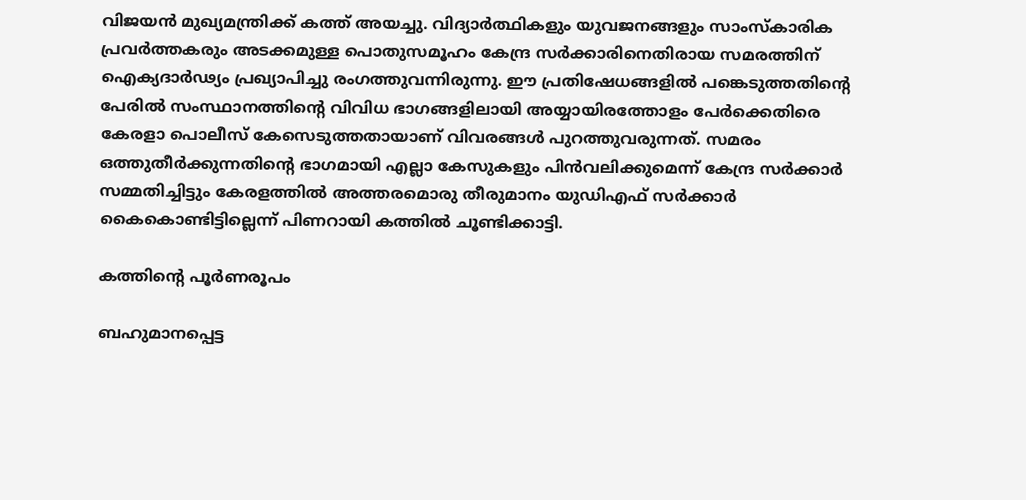വിജയൻ മുഖ്യമന്ത്രിക്ക് കത്ത് അയച്ചു. വിദ്യാർത്ഥികളും യുവജനങ്ങളും സാംസ്കാരിക പ്രവർത്തകരും അടക്കമുള്ള പൊതുസമൂഹം കേന്ദ്ര സർക്കാരിനെതിരായ സമരത്തിന് ഐക്യദാർഢ്യം പ്രഖ്യാപിച്ചു രംഗത്തുവന്നിരുന്നു. ഈ പ്രതിഷേധങ്ങളിൽ പങ്കെടുത്തതിൻ്റെ പേരിൽ സംസ്ഥാനത്തിൻ്റെ വിവിധ ഭാഗങ്ങളിലായി അയ്യായിരത്തോളം പേർക്കെതിരെ കേരളാ പൊലീസ് കേസെടുത്തതായാണ് വിവരങ്ങൾ പുറത്തുവരുന്നത്. സമരം ഒത്തുതീർക്കുന്നതിൻ്റെ ഭാഗമായി എല്ലാ കേസുകളും പിൻവലിക്കുമെന്ന് കേന്ദ്ര സർക്കാർ സമ്മതിച്ചിട്ടും കേരളത്തിൽ അത്തരമൊരു തീരുമാനം യുഡിഎഫ് സർക്കാർ കൈകൊണ്ടിട്ടില്ലെന്ന് പിണറായി കത്തിൽ ചൂണ്ടിക്കാട്ടി.

കത്തിന്റെ പൂർണരൂപം

ബഹുമാനപ്പെട്ട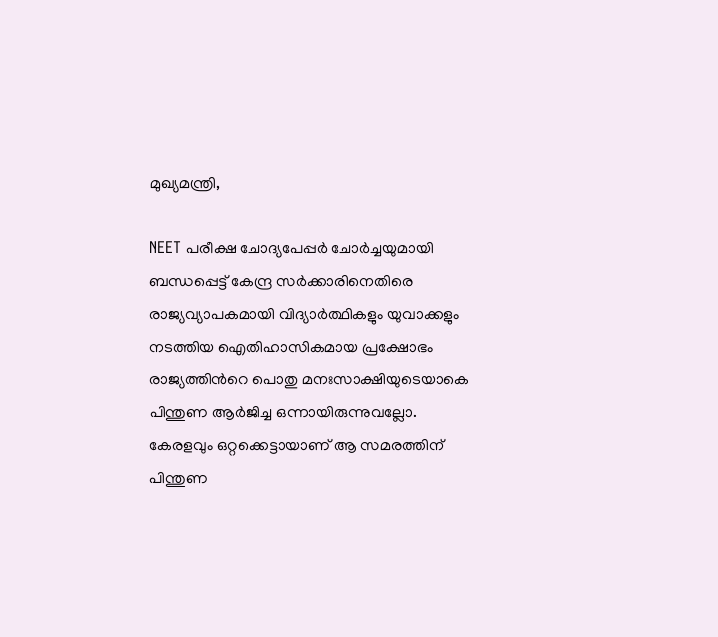മുഖ്യമന്ത്രി,

NEET പരീക്ഷ ചോദ്യപേപ്പര്‍ ചോര്‍ച്ചയുമായി ബന്ധപ്പെട്ട് കേന്ദ്ര സര്‍ക്കാരിനെതിരെ രാജ്യവ്യാപകമായി വിദ്യാര്‍ത്ഥികളും യുവാക്കളും നടത്തിയ ഐതിഹാസികമായ പ്രക്ഷോഭം രാജ്യത്തിന്‍റെ പൊതു മനഃസാക്ഷിയുടെയാകെ പിന്തുണ ആര്‍ജിച്ച ഒന്നായിരുന്നുവല്ലോ. കേരളവും ഒറ്റക്കെട്ടായാണ് ആ സമരത്തിന് പിന്തുണ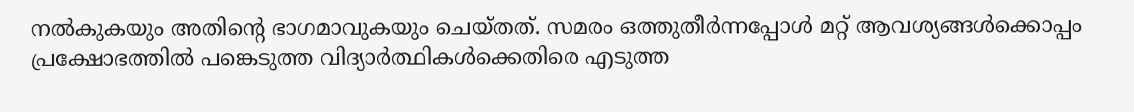നല്‍കുകയും അതിന്‍റെ ഭാഗമാവുകയും ചെയ്തത്. സമരം ഒത്തുതീര്‍ന്നപ്പോള്‍ മറ്റ് ആവശ്യങ്ങള്‍ക്കൊപ്പം പ്രക്ഷോഭത്തില്‍ പങ്കെടുത്ത വിദ്യാര്‍ത്ഥികള്‍ക്കെതിരെ എടുത്ത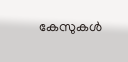കേസുകള്‍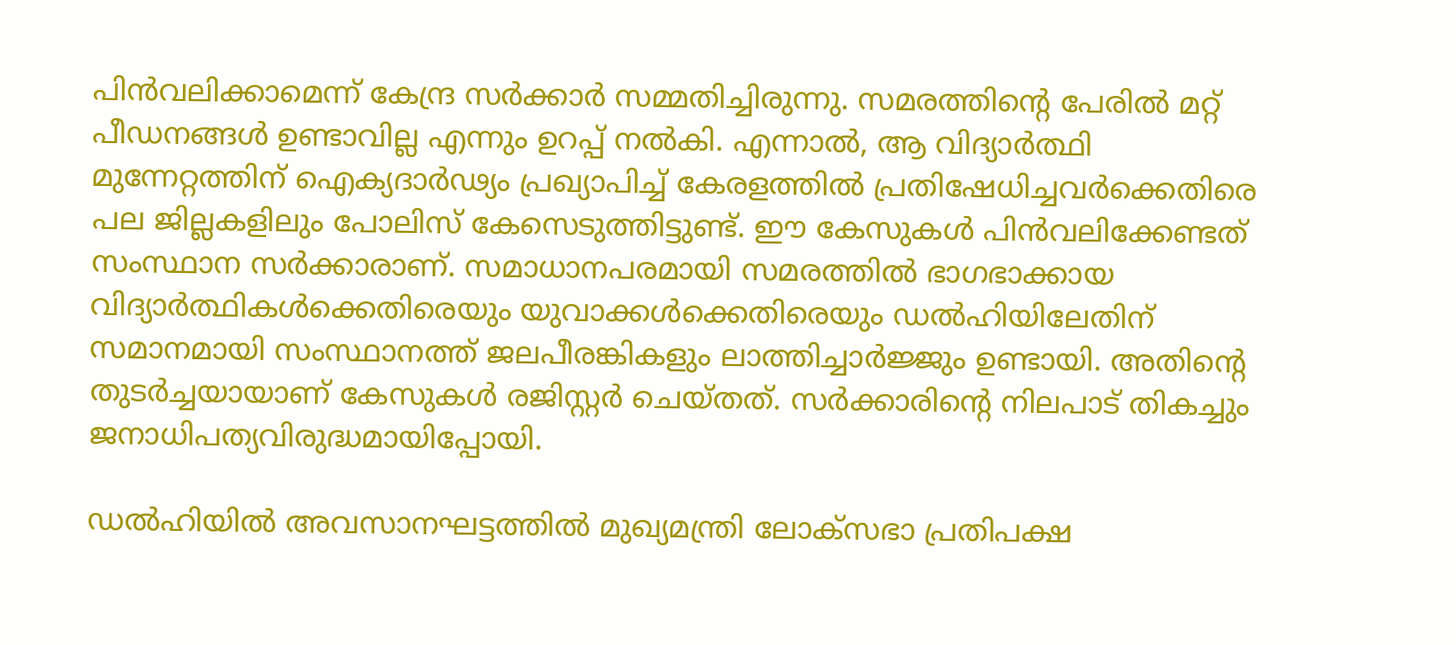പിന്‍വലിക്കാമെന്ന് കേന്ദ്ര സര്‍ക്കാര്‍ സമ്മതിച്ചിരുന്നു. സമരത്തിന്‍റെ പേരില്‍ മറ്റ് പീഡനങ്ങള്‍ ഉണ്ടാവില്ല എന്നും ഉറപ്പ് നല്‍കി. എന്നാല്‍, ആ വിദ്യാര്‍ത്ഥി മുന്നേറ്റത്തിന് ഐക്യദാര്‍ഢ്യം പ്രഖ്യാപിച്ച് കേരളത്തില്‍ പ്രതിഷേധിച്ചവര്‍ക്കെതിരെ പല ജില്ലകളിലും പോലിസ് കേസെടുത്തിട്ടുണ്ട്. ഈ കേസുകള്‍ പിന്‍വലിക്കേണ്ടത് സംസ്ഥാന സര്‍ക്കാരാണ്. സമാധാനപരമായി സമരത്തില്‍ ഭാഗഭാക്കായ വിദ്യാര്‍ത്ഥികള്‍ക്കെതിരെയും യുവാക്കള്‍ക്കെതിരെയും ഡല്‍ഹിയിലേതിന് സമാനമായി സംസ്ഥാനത്ത് ജലപീരങ്കികളും ലാത്തിച്ചാര്‍ജ്ജും ഉണ്ടായി. അതിന്‍റെ തുടര്‍ച്ചയായാണ് കേസുകള്‍ രജിസ്റ്റര്‍ ചെയ്തത്. സര്‍ക്കാരിന്‍റെ നിലപാട് തികച്ചും ജനാധിപത്യവിരുദ്ധമായിപ്പോയി.

ഡല്‍ഹിയില്‍ അവസാനഘട്ടത്തില്‍ മുഖ്യമന്ത്രി ലോക്സഭാ പ്രതിപക്ഷ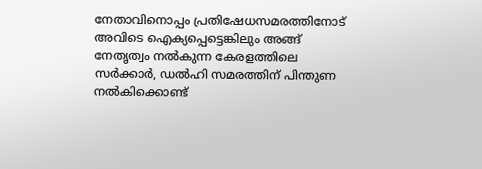നേതാവിനൊപ്പം പ്രതിഷേധസമരത്തിനോട് അവിടെ ഐക്യപ്പെട്ടെങ്കിലും അങ്ങ് നേതൃത്വം നല്‍കുന്ന കേരളത്തിലെ സര്‍ക്കാര്‍, ഡല്‍ഹി സമരത്തിന് പിന്തുണ നല്‍കിക്കൊണ്ട്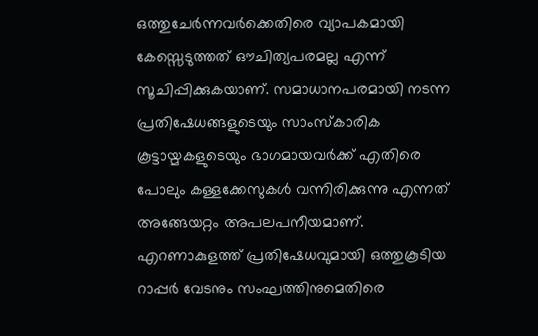ഒത്തുചേര്‍ന്നവര്‍ക്കെതിരെ വ്യാപകമായി കേസ്സെടുത്തത് ഔചിത്യപരമല്ല എന്ന് സൂചിപ്പിക്കുകയാണ്. സമാധാനപരമായി നടന്ന പ്രതിഷേധങ്ങളുടെയും സാംസ്കാരിക കൂട്ടായ്മകളുടെയും ഭാഗമായവര്‍ക്ക് എതിരെ പോലും കള്ളക്കേസുകള്‍ വന്നിരിക്കുന്നു എന്നത് അങ്ങേയറ്റം അപലപനീയമാണ്. എറണാകുളത്ത് പ്രതിഷേധവുമായി ഒത്തുകൂടിയ റാപ്പര്‍ വേടനും സംഘത്തിനുമെതിരെ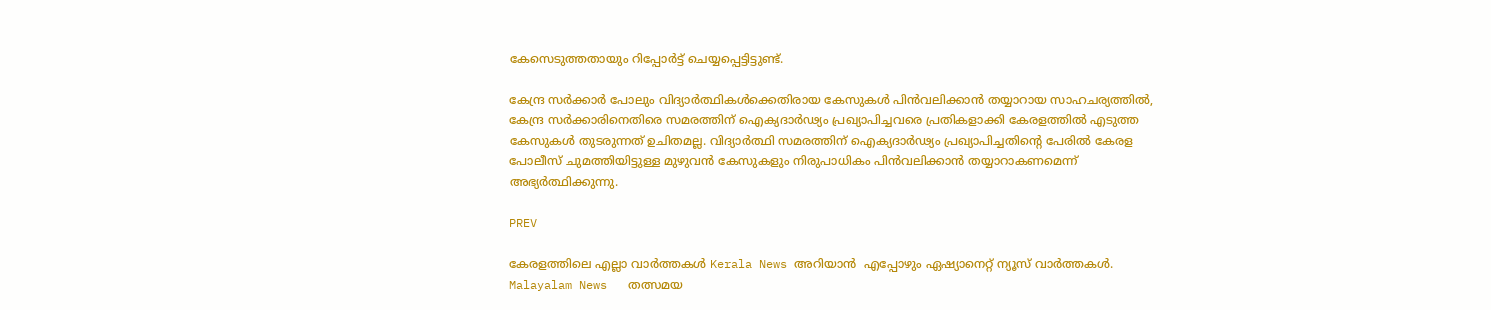കേസെടുത്തതായും റിപ്പോര്‍ട്ട് ചെയ്യപ്പെട്ടിട്ടുണ്ട്.

കേന്ദ്ര സര്‍ക്കാര്‍ പോലും വിദ്യാര്‍ത്ഥികള്‍ക്കെതിരായ കേസുകള്‍ പിന്‍വലിക്കാന്‍ തയ്യാറായ സാഹചര്യത്തില്‍, കേന്ദ്ര സര്‍ക്കാരിനെതിരെ സമരത്തിന് ഐക്യദാര്‍ഢ്യം പ്രഖ്യാപിച്ചവരെ പ്രതികളാക്കി കേരളത്തില്‍ എടുത്ത കേസുകള്‍ തുടരുന്നത് ഉചിതമല്ല. വിദ്യാര്‍ത്ഥി സമരത്തിന് ഐക്യദാര്‍ഢ്യം പ്രഖ്യാപിച്ചതിന്‍റെ പേരില്‍ കേരള പോലീസ് ചുമത്തിയിട്ടുള്ള മുഴുവന്‍ കേസുകളും നിരുപാധികം പിന്‍വലിക്കാന്‍ തയ്യാറാകണമെന്ന് അഭ്യര്‍ത്ഥിക്കുന്നു.

PREV

കേരളത്തിലെ എല്ലാ വാർത്തകൾ Kerala News അറിയാൻ  എപ്പോഴും ഏഷ്യാനെറ്റ് ന്യൂസ് വാർത്തകൾ.  Malayalam News   തത്സമയ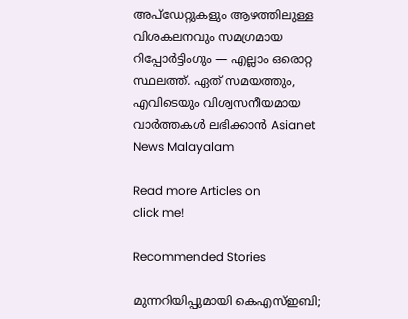അപ്‌ഡേറ്റുകളും ആഴത്തിലുള്ള വിശകലനവും സമഗ്രമായ റിപ്പോർട്ടിംഗും — എല്ലാം ഒരൊറ്റ സ്ഥലത്ത്. ഏത് സമയത്തും, എവിടെയും വിശ്വസനീയമായ വാർത്തകൾ ലഭിക്കാൻ Asianet News Malayalam

Read more Articles on
click me!

Recommended Stories

മുന്നറിയിപ്പുമായി കെഎസ്ഇബി;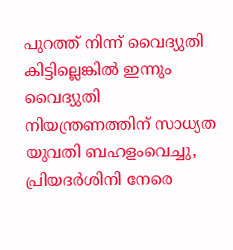പുറത്ത് നിന്ന് വൈദ്യുതി കിട്ടില്ലെങ്കിൽ ഇന്നും വൈദ്യുതി നിയന്ത്രണത്തിന് സാധ്യത
യുവതി ബഹളംവെച്ചു, പ്രിയദർശിനി നേരെ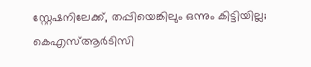സ്റ്റേഷനിലേക്ക്, തപ്പിയെങ്കിലും ഒന്നും കിട്ടിയില്ല; കെഎസ്ആർടിസി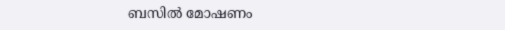ബസില്‍ മോഷണം